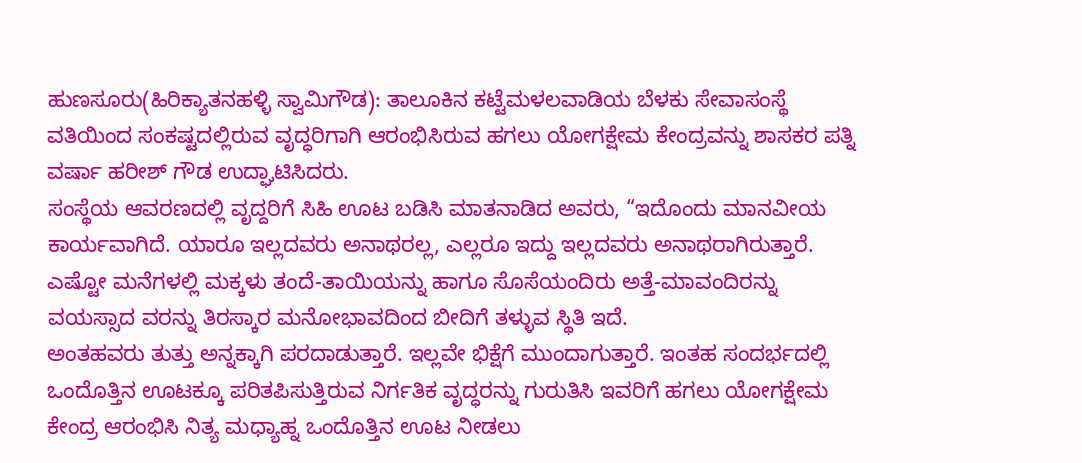ಹುಣಸೂರು(ಹಿರಿಕ್ಯಾತನಹಳ್ಳಿ ಸ್ವಾಮಿಗೌಡ): ತಾಲೂಕಿನ ಕಟ್ಟೆಮಳಲವಾಡಿಯ ಬೆಳಕು ಸೇವಾಸಂಸ್ಥೆ ವತಿಯಿಂದ ಸಂಕಷ್ಟದಲ್ಲಿರುವ ವೃದ್ಧರಿಗಾಗಿ ಆರಂಭಿಸಿರುವ ಹಗಲು ಯೋಗಕ್ಷೇಮ ಕೇಂದ್ರವನ್ನು ಶಾಸಕರ ಪತ್ನಿ ವರ್ಷಾ ಹರೀಶ್ ಗೌಡ ಉದ್ಘಾಟಿಸಿದರು.
ಸಂಸ್ಥೆಯ ಆವರಣದಲ್ಲಿ ವೃದ್ದರಿಗೆ ಸಿಹಿ ಊಟ ಬಡಿಸಿ ಮಾತನಾಡಿದ ಅವರು, “ಇದೊಂದು ಮಾನವೀಯ ಕಾರ್ಯವಾಗಿದೆ. ಯಾರೂ ಇಲ್ಲದವರು ಅನಾಥರಲ್ಲ, ಎಲ್ಲರೂ ಇದ್ದು ಇಲ್ಲದವರು ಅನಾಥರಾಗಿರುತ್ತಾರೆ. ಎಷ್ಟೋ ಮನೆಗಳಲ್ಲಿ ಮಕ್ಕಳು ತಂದೆ-ತಾಯಿಯನ್ನು ಹಾಗೂ ಸೊಸೆಯಂದಿರು ಅತ್ತೆ-ಮಾವಂದಿರನ್ನು ವಯಸ್ಸಾದ ವರನ್ನು ತಿರಸ್ಕಾರ ಮನೋಭಾವದಿಂದ ಬೀದಿಗೆ ತಳ್ಳುವ ಸ್ಥಿತಿ ಇದೆ.
ಅಂತಹವರು ತುತ್ತು ಅನ್ನಕ್ಕಾಗಿ ಪರದಾಡುತ್ತಾರೆ. ಇಲ್ಲವೇ ಭಿಕ್ಷೆಗೆ ಮುಂದಾಗುತ್ತಾರೆ. ಇಂತಹ ಸಂದರ್ಭದಲ್ಲಿ ಒಂದೊತ್ತಿನ ಊಟಕ್ಕೂ ಪರಿತಪಿಸುತ್ತಿರುವ ನಿರ್ಗತಿಕ ವೃದ್ಧರನ್ನು ಗುರುತಿಸಿ ಇವರಿಗೆ ಹಗಲು ಯೋಗಕ್ಷೇಮ ಕೇಂದ್ರ ಆರಂಭಿಸಿ ನಿತ್ಯ ಮಧ್ಯಾಹ್ನ ಒಂದೊತ್ತಿನ ಊಟ ನೀಡಲು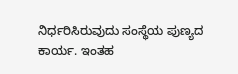ನಿರ್ಧರಿಸಿರುವುದು ಸಂಸ್ಥೆಯ ಪುಣ್ಯದ ಕಾರ್ಯ. ಇಂತಹ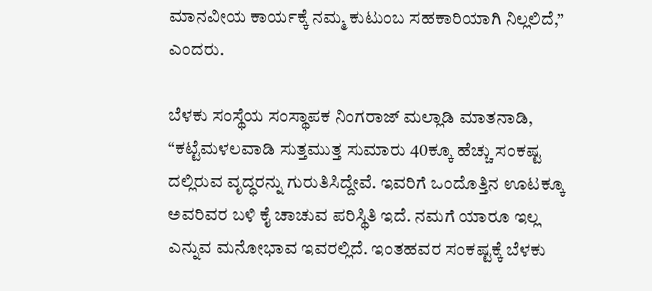ಮಾನವೀಯ ಕಾರ್ಯಕ್ಕೆ ನಮ್ಮ ಕುಟುಂಬ ಸಹಕಾರಿಯಾಗಿ ನಿಲ್ಲಲಿದೆ,” ಎಂದರು.

ಬೆಳಕು ಸಂಸ್ಥೆಯ ಸಂಸ್ಥಾಪಕ ನಿಂಗರಾಜ್ ಮಲ್ಲಾಡಿ ಮಾತನಾಡಿ, “ಕಟ್ಟೆಮಳಲವಾಡಿ ಸುತ್ತಮುತ್ತ ಸುಮಾರು 40ಕ್ಕೂ ಹೆಚ್ಚು ಸಂಕಷ್ಟ ದಲ್ಲಿರುವ ವೃದ್ಧರನ್ನು ಗುರುತಿಸಿದ್ದೇವೆ. ಇವರಿಗೆ ಒಂದೊತ್ತಿನ ಊಟಕ್ಕೂ ಅವರಿವರ ಬಳಿ ಕೈ ಚಾಚುವ ಪರಿಸ್ಥಿತಿ ಇದೆ. ನಮಗೆ ಯಾರೂ ಇಲ್ಲ ಎನ್ನುವ ಮನೋಭಾವ ಇವರಲ್ಲಿದೆ. ಇಂತಹವರ ಸಂಕಷ್ಟಕ್ಕೆ ಬೆಳಕು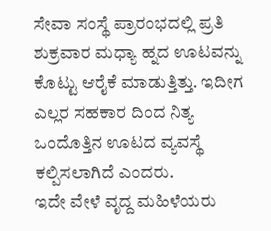ಸೇವಾ ಸಂಸ್ಥೆ ಪ್ರಾರಂಭದಲ್ಲಿ ಪ್ರತಿ ಶುಕ್ರವಾರ ಮಧ್ಯಾ ಹ್ನದ ಊಟವನ್ನು ಕೊಟ್ಟು ಆರೈಕೆ ಮಾಡುತ್ತಿತ್ತು. ಇದೀಗ ಎಲ್ಲರ ಸಹಕಾರ ದಿಂದ ನಿತ್ಯ ಒಂದೊತ್ತಿನ ಊಟದ ವ್ಯವಸ್ಥೆ ಕಲ್ಪಿಸಲಾಗಿದೆ ಎಂದರು.
ಇದೇ ವೇಳೆ ವೃದ್ದ ಮಹಿಳೆಯರು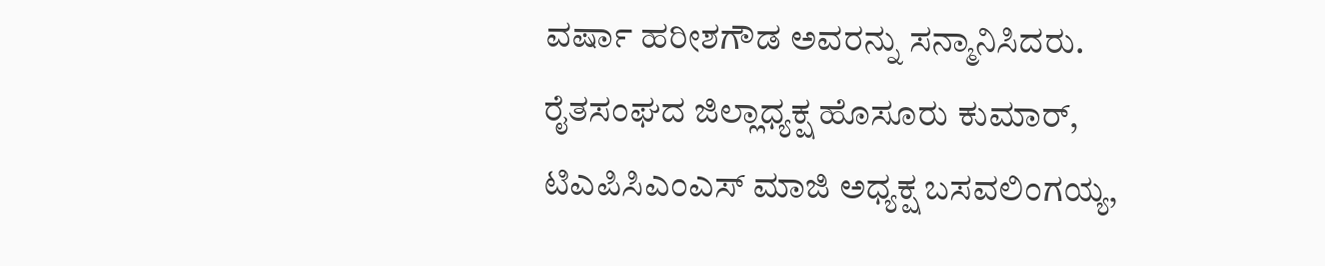ವರ್ಷಾ ಹರೀಶಗೌಡ ಅವರನ್ನು ಸನ್ಮಾನಿಸಿದರು. ರೈತಸಂಘದ ಜಿಲ್ಲಾಧ್ಯಕ್ಷ ಹೊಸೂರು ಕುಮಾರ್, ಟಿಎಪಿಸಿಎಂಎಸ್ ಮಾಜಿ ಅಧ್ಯಕ್ಷ ಬಸವಲಿಂಗಯ್ಯ,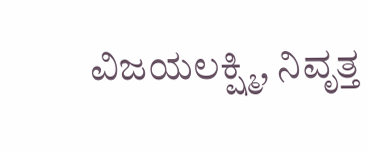ವಿಜಯಲಕ್ಷ್ಮಿ, ನಿವೃತ್ತ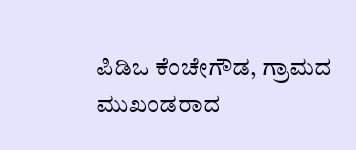ಪಿಡಿಒ ಕೆಂಚೇಗೌಡ, ಗ್ರಾಮದ ಮುಖಂಡರಾದ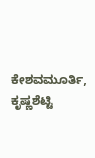ಕೇಶವಮೂರ್ತಿ, ಕೃಷ್ಣಶೆಟ್ಟಿ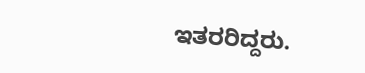ಇತರರಿದ್ದರು.